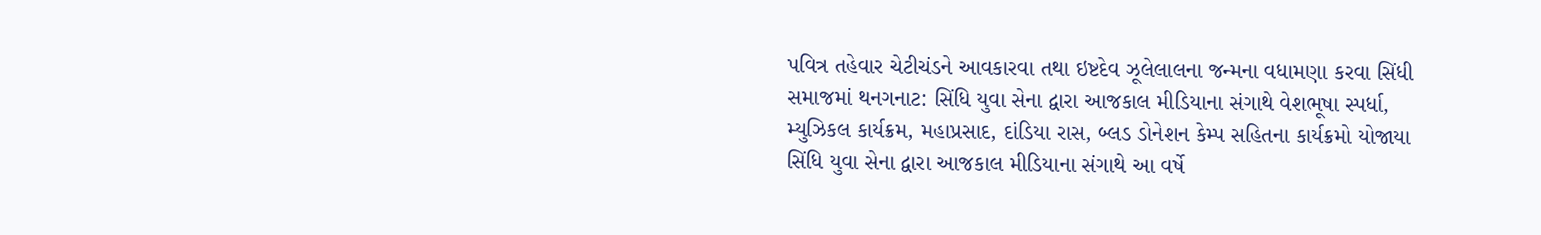પવિત્ર તહેવાર ચેટીચંડને આવકારવા તથા ઇષ્ટદેવ ઝૂલેલાલના જન્મના વધામણા કરવા સિંધી સમાજમાં થનગનાટ: સિંધિ યુવા સેના દ્વારા આજકાલ મીડિયાના સંગાથે વેશભૂષા સ્પર્ધા, મ્યુઝિકલ કાર્યક્રમ, મહાપ્રસાદ, દાંડિયા રાસ, બ્લડ ડોનેશન કેમ્પ સહિતના કાર્યક્રમો યોજાયા
સિંધિ યુવા સેના દ્વારા આજકાલ મીડિયાના સંગાથે આ વર્ષે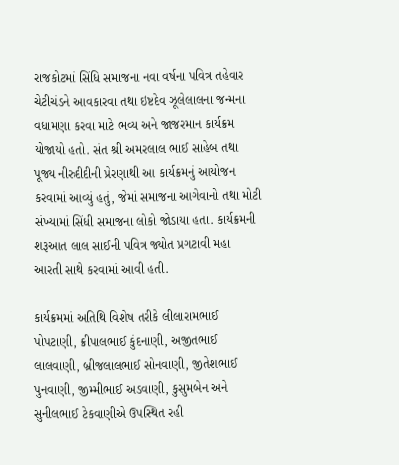રાજકોટમાં સિંધિ સમાજના નવા વર્ષના પવિત્ર તહેવાર ચેટીચંડને આવકારવા તથા ઇષ્ટદેવ ઝૂલેલાલના જન્મના વધામણા કરવા માટે ભવ્ય અને જાજરમાન કાર્યક્રમ યોજાયો હતો. સંત શ્રી અમરલાલ ભાઈ સાહેબ તથા પૂજ્ય નીરુદીદીની પ્રેરણાથી આ કાર્યક્રમનું આયોજન કરવામાં આવ્યું હતું, જેમાં સમાજના આગેવાનો તથા મોટી સંખ્યામાં સિંધી સમાજના લોકો જોડાયા હતા. કાર્યક્રમની શરૂઆત લાલ સાઈની પવિત્ર જ્યોત પ્રગટાવી મહા આરતી સાથે કરવામાં આવી હતી.

કાર્યક્રમમાં અતિથિ વિશેષ તરીકે લીલારામભાઈ પોપટાણી, ક્રીપાલભાઈ કુંદનાણી, અજીતભાઈ લાલવાણી, બ્રીજલાલભાઈ સોનવાણી, જીતેશભાઈ પુનવાણી, જીમ્મીભાઈ અડવાણી, કુસુમબેન અને સુનીલભાઈ ટેકવાણીએ ઉપસ્થિત રહી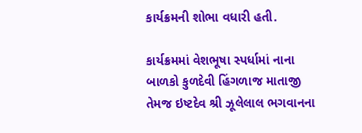કાર્યક્રમની શોભા વધારી હતી.

કાર્યક્રમમાં વેશભૂષા સ્પર્ધામાં નાના બાળકો કુળદેવી હિંગળાજ માતાજી તેમજ ઇષ્ટદેવ શ્રી ઝૂલેલાલ ભગવાનના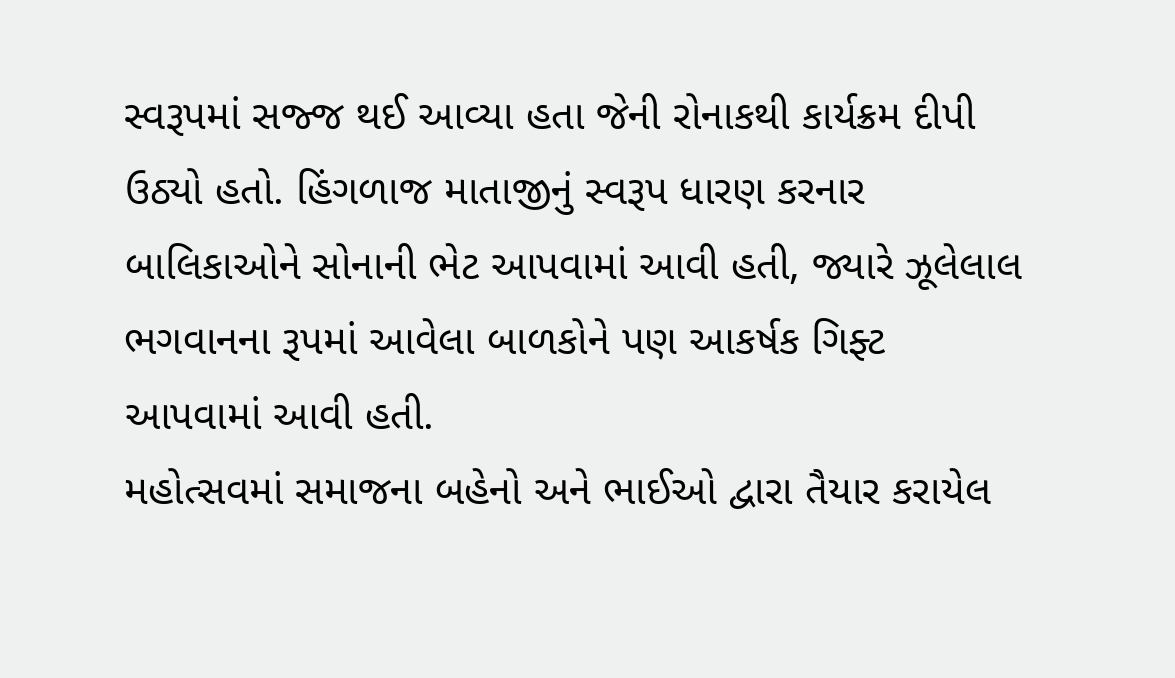સ્વરૂપમાં સજ્જ થઈ આવ્યા હતા જેની રોનાકથી કાર્યક્રમ દીપી ઉઠ્યો હતો. હિંગળાજ માતાજીનું સ્વરૂપ ધારણ કરનાર બાલિકાઓને સોનાની ભેટ આપવામાં આવી હતી, જ્યારે ઝૂલેલાલ ભગવાનના રૂપમાં આવેલા બાળકોને પણ આકર્ષક ગિફ્ટ આપવામાં આવી હતી.
મહોત્સવમાં સમાજના બહેનો અને ભાઈઓ દ્વારા તૈયાર કરાયેલ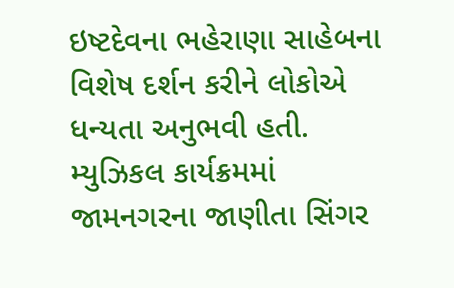ઇષ્ટદેવના ભહેરાણા સાહેબના વિશેષ દર્શન કરીને લોકોએ ધન્યતા અનુભવી હતી. મ્યુઝિકલ કાર્યક્રમમાં જામનગરના જાણીતા સિંગર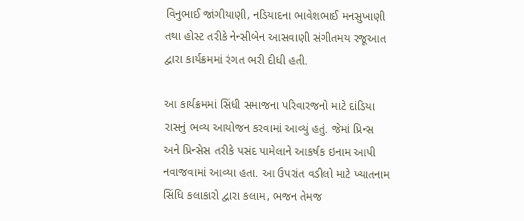વિનુભાઈ જાંગીયાણી, નડિયાદના ભાવેશભાઈ મનસુખાણી તથા હોસ્ટ તરીકે નેન્સીબેન આસવાણી સંગીતમય રજૂઆત દ્વારા કાર્યક્રમમાં રંગત ભરી દીધી હતી.

આ કાર્યક્રમમાં સિંધી સમાજના પરિવારજનો માટે દાંડિયા રાસનું ભવ્ય આયોજન કરવામાં આવ્યું હતું. જેમાં પ્રિન્સ અને પ્રિન્સેસ તરીકે પસંદ પામેલાને આકર્ષક ઇનામ આપી નવાજવામાં આવ્યા હતા. આ ઉપરાંત વડીલો માટે ખ્યાતનામ સિંધિ કલાકારો દ્વારા કલામ, ભજન તેમજ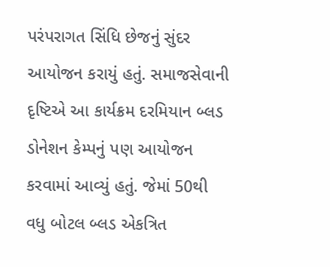પરંપરાગત સિંધિ છેજનું સુંદર આયોજન કરાયું હતું. સમાજસેવાની દૃષ્ટિએ આ કાર્યક્રમ દરમિયાન બ્લડ ડોનેશન કેમ્પનું પણ આયોજન કરવામાં આવ્યું હતું. જેમાં 50થી વધુ બોટલ બ્લડ એકત્રિત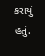કરાયું હતું.